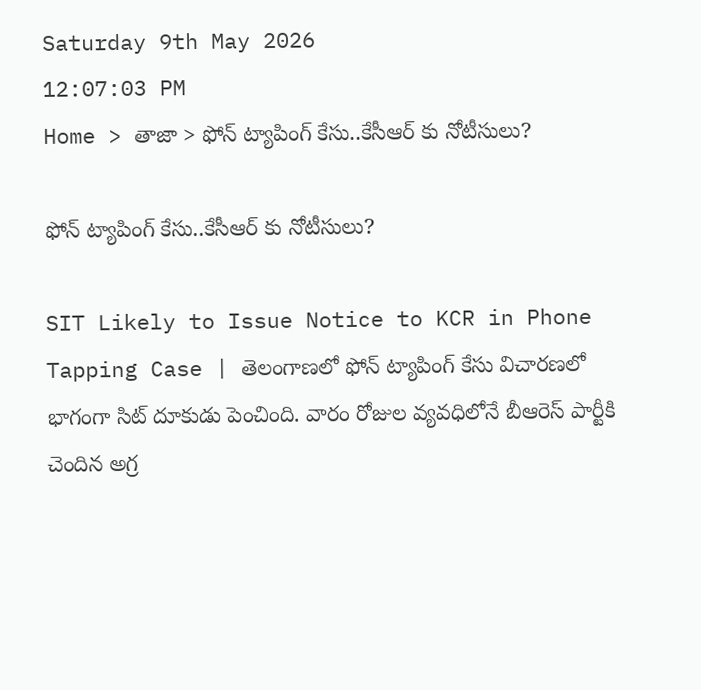Saturday 9th May 2026
12:07:03 PM
Home > తాజా > ఫోన్ ట్యాపింగ్ కేసు..కేసీఆర్ కు నోటీసులు?

ఫోన్ ట్యాపింగ్ కేసు..కేసీఆర్ కు నోటీసులు?

SIT Likely to Issue Notice to KCR in Phone Tapping Case | తెలంగాణలో ఫోన్ ట్యాపింగ్ కేసు విచారణలో భాగంగా సిట్ దూకుడు పెంచింది. వారం రోజుల వ్యవధిలోనే బీఆరెస్ పార్టీకి చెందిన అగ్ర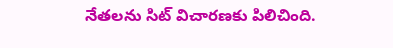నేతలను సిట్ విచారణకు పిలిచింది.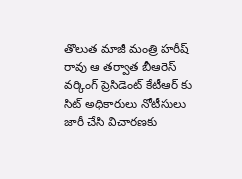తొలుత మాజీ మంత్రి హరీష్ రావు ఆ తర్వాత బీఆరెస్ వర్కింగ్ ప్రెసిడెంట్ కేటీఆర్ కు సిట్ అధికారులు నోటీసులు జారీ చేసి విచారణకు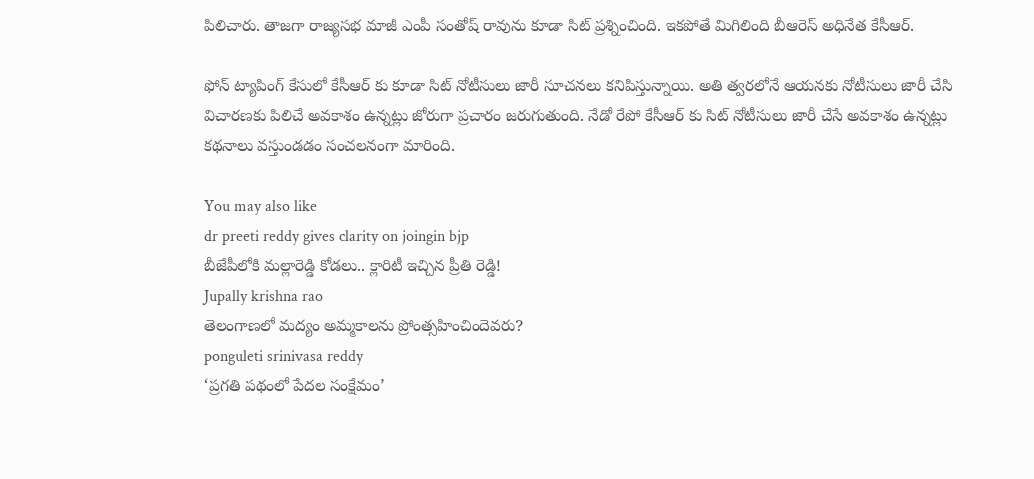పిలిచారు. తాజగా రాజ్యసభ మాజీ ఎంపీ సంతోష్ రావును కూడా సిట్ ప్రశ్నించింది. ఇకపోతే మిగిలింది బీఆరెస్ అధినేత కేసీఆర్.

ఫోన్ ట్యాపింగ్ కేసులో కేసీఆర్ కు కూడా సిట్ నోటీసులు జారీ సూచనలు కనిపిస్తున్నాయి. అతి త్వరలోనే ఆయనకు నోటీసులు జారీ చేసి విచారణకు పిలిచే అవకాశం ఉన్నట్లు జోరుగా ప్రచారం జరుగుతుంది. నేడో రేపో కేసీఆర్ కు సిట్ నోటీసులు జారీ చేసే అవకాశం ఉన్నట్లు కథనాలు వస్తుండడం సంచలనంగా మారింది.

You may also like
dr preeti reddy gives clarity on joingin bjp
బీజేపీలోకి మల్లారెడ్డి కోడలు.. క్లారిటీ ఇచ్చిన ప్రీతి రెడ్డి!
Jupally krishna rao
తెలంగాణలో మ‌ద్యం అమ్మ‌కాల‌ను ప్రోంత్స‌హించిందెవ‌రు?
ponguleti srinivasa reddy
‘ప్రగతి పథంలో పేదల సంక్షేమం’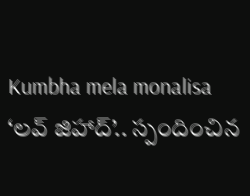Kumbha mela monalisa
‘లవ్ జిహాద్’.. స్పందించిన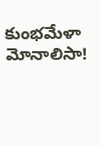కుంభమేళా మోనాలిసా!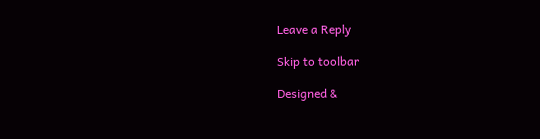Leave a Reply

Skip to toolbar

Designed &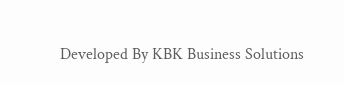Developed By KBK Business Solutions